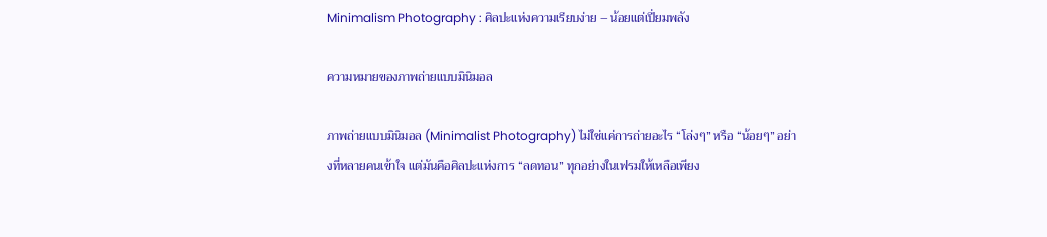Minimalism Photography : ศิลปะแห่งความเรียบง่าย – น้อยแต่เปี่ยมพลัง

ความหมายของภาพถ่ายแบบมินิมอล

ภาพถ่ายแบบมินิมอล (Minimalist Photography) ไม่ใช่แค่การถ่ายอะไร “โล่งๆ” หรือ “น้อยๆ” อย่างที่หลายคนเข้าใจ แต่มันคือศิลปะแห่งการ “ลดทอน” ทุกอย่างในเฟรมให้เหลือเพียง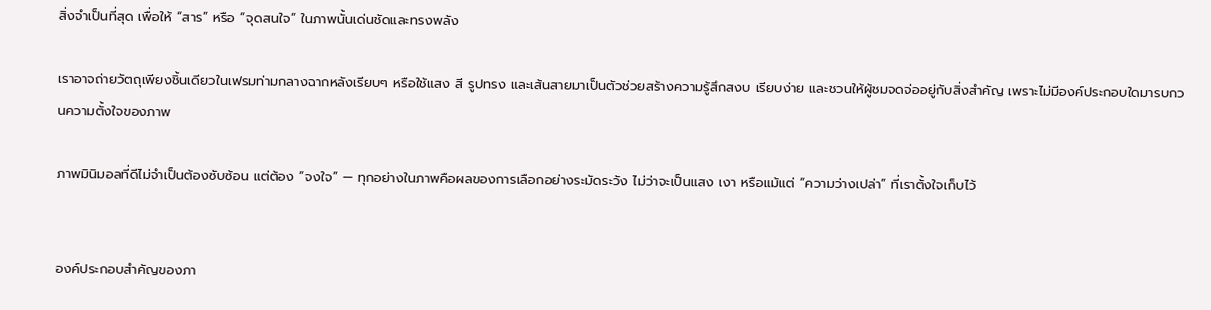สิ่งจำเป็นที่สุด เพื่อให้ “สาร” หรือ “จุดสนใจ” ในภาพนั้นเด่นชัดและทรงพลัง

เราอาจถ่ายวัตถุเพียงชิ้นเดียวในเฟรมท่ามกลางฉากหลังเรียบๆ หรือใช้แสง สี รูปทรง และเส้นสายมาเป็นตัวช่วยสร้างความรู้สึกสงบ เรียบง่าย และชวนให้ผู้ชมจดจ่ออยู่กับสิ่งสำคัญ เพราะไม่มีองค์ประกอบใดมารบกวนความตั้งใจของภาพ

ภาพมินิมอลที่ดีไม่จำเป็นต้องซับซ้อน แต่ต้อง “จงใจ” — ทุกอย่างในภาพคือผลของการเลือกอย่างระมัดระวัง ไม่ว่าจะเป็นแสง เงา หรือแม้แต่ “ความว่างเปล่า” ที่เราตั้งใจเก็บไว้


องค์ประกอบสำคัญของภา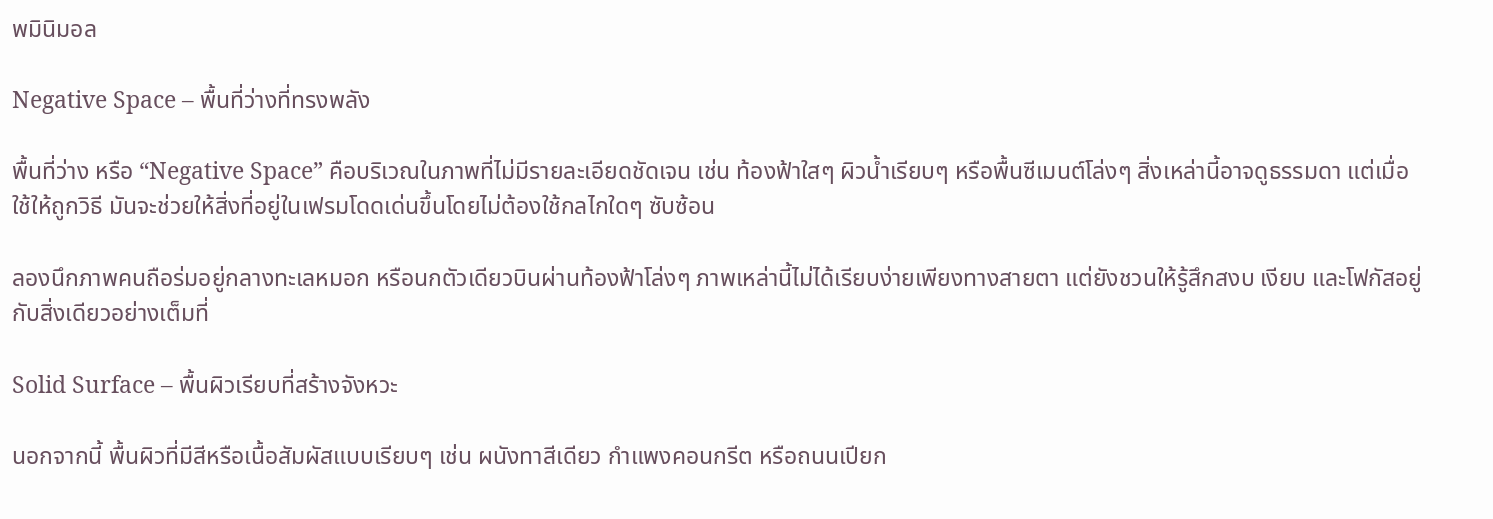พมินิมอล

Negative Space – พื้นที่ว่างที่ทรงพลัง

พื้นที่ว่าง หรือ “Negative Space” คือบริเวณในภาพที่ไม่มีรายละเอียดชัดเจน เช่น ท้องฟ้าใสๆ ผิวน้ำเรียบๆ หรือพื้นซีเมนต์โล่งๆ สิ่งเหล่านี้อาจดูธรรมดา แต่เมื่อใช้ให้ถูกวิธี มันจะช่วยให้สิ่งที่อยู่ในเฟรมโดดเด่นขึ้นโดยไม่ต้องใช้กลไกใดๆ ซับซ้อน

ลองนึกภาพคนถือร่มอยู่กลางทะเลหมอก หรือนกตัวเดียวบินผ่านท้องฟ้าโล่งๆ ภาพเหล่านี้ไม่ได้เรียบง่ายเพียงทางสายตา แต่ยังชวนให้รู้สึกสงบ เงียบ และโฟกัสอยู่กับสิ่งเดียวอย่างเต็มที่

Solid Surface – พื้นผิวเรียบที่สร้างจังหวะ

นอกจากนี้ พื้นผิวที่มีสีหรือเนื้อสัมผัสแบบเรียบๆ เช่น ผนังทาสีเดียว กำแพงคอนกรีต หรือถนนเปียก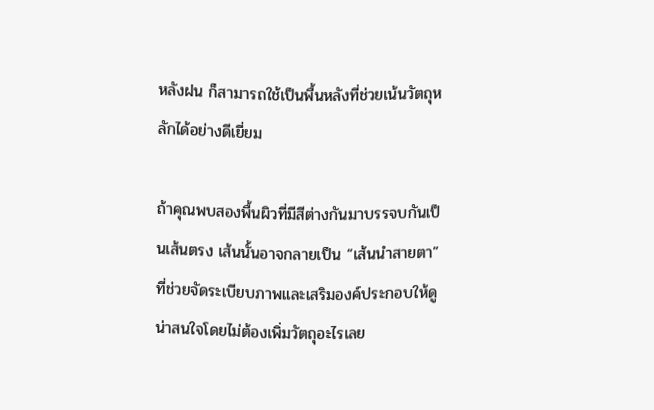หลังฝน ก็สามารถใช้เป็นพื้นหลังที่ช่วยเน้นวัตถุหลักได้อย่างดีเยี่ยม

ถ้าคุณพบสองพื้นผิวที่มีสีต่างกันมาบรรจบกันเป็นเส้นตรง เส้นนั้นอาจกลายเป็น “เส้นนำสายตา” ที่ช่วยจัดระเบียบภาพและเสริมองค์ประกอบให้ดูน่าสนใจโดยไม่ต้องเพิ่มวัตถุอะไรเลย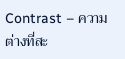Contrast – ความต่างที่สะ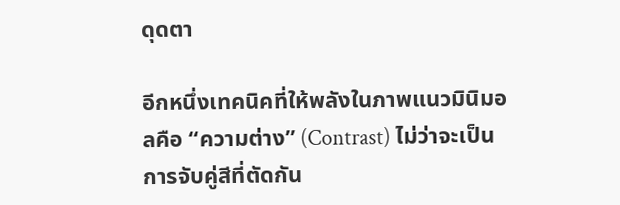ดุดตา

อีกหนึ่งเทคนิคที่ให้พลังในภาพแนวมินิมอลคือ “ความต่าง” (Contrast) ไม่ว่าจะเป็นการจับคู่สีที่ตัดกัน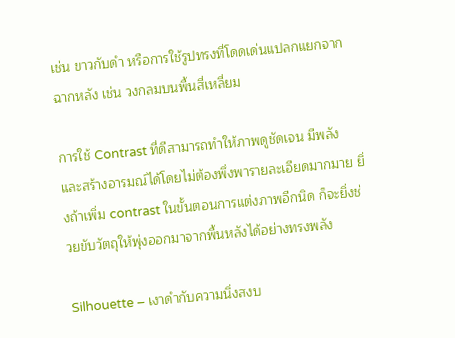เช่น ขาวกับดำ หรือการใช้รูปทรงที่โดดเด่นแปลกแยกจากฉากหลัง เช่น วงกลมบนพื้นสี่เหลี่ยม

การใช้ Contrast ที่ดีสามารถทำให้ภาพดูชัดเจน มีพลัง และสร้างอารมณ์ได้โดยไม่ต้องพึ่งพารายละเอียดมากมาย ยิ่งถ้าเพิ่ม contrast ในขั้นตอนการแต่งภาพอีกนิด ก็จะยิ่งช่วยขับวัตถุให้พุ่งออกมาจากพื้นหลังได้อย่างทรงพลัง

Silhouette – เงาดำกับความนิ่งสงบ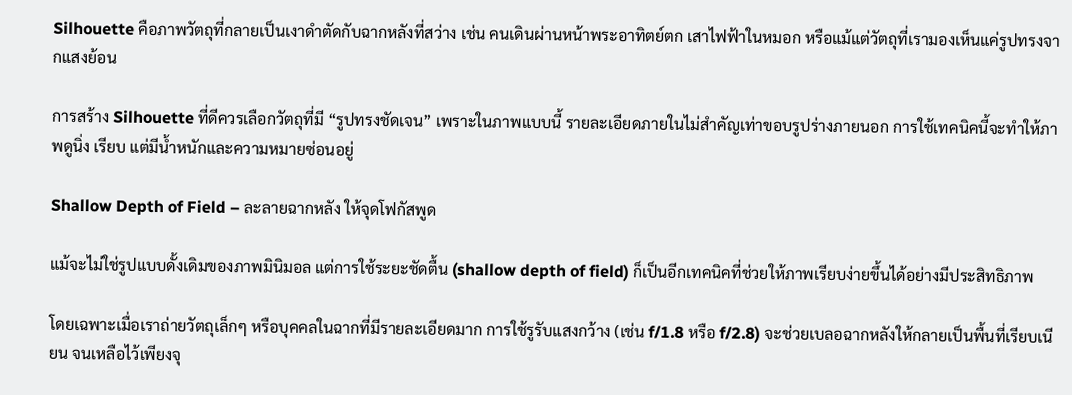Silhouette คือภาพวัตถุที่กลายเป็นเงาดำตัดกับฉากหลังที่สว่าง เช่น คนเดินผ่านหน้าพระอาทิตย์ตก เสาไฟฟ้าในหมอก หรือแม้แต่วัตถุที่เรามองเห็นแค่รูปทรงจากแสงย้อน

การสร้าง Silhouette ที่ดีควรเลือกวัตถุที่มี “รูปทรงชัดเจน” เพราะในภาพแบบนี้ รายละเอียดภายในไม่สำคัญเท่าขอบรูปร่างภายนอก การใช้เทคนิคนี้จะทำให้ภาพดูนิ่ง เรียบ แต่มีน้ำหนักและความหมายซ่อนอยู่

Shallow Depth of Field – ละลายฉากหลัง ให้จุดโฟกัสพูด

แม้จะไม่ใช่รูปแบบดั้งเดิมของภาพมินิมอล แต่การใช้ระยะชัดตื้น (shallow depth of field) ก็เป็นอีกเทคนิคที่ช่วยให้ภาพเรียบง่ายขึ้นได้อย่างมีประสิทธิภาพ

โดยเฉพาะเมื่อเราถ่ายวัตถุเล็กๆ หรือบุคคลในฉากที่มีรายละเอียดมาก การใช้รูรับแสงกว้าง (เช่น f/1.8 หรือ f/2.8) จะช่วยเบลอฉากหลังให้กลายเป็นพื้นที่เรียบเนียน จนเหลือไว้เพียงจุ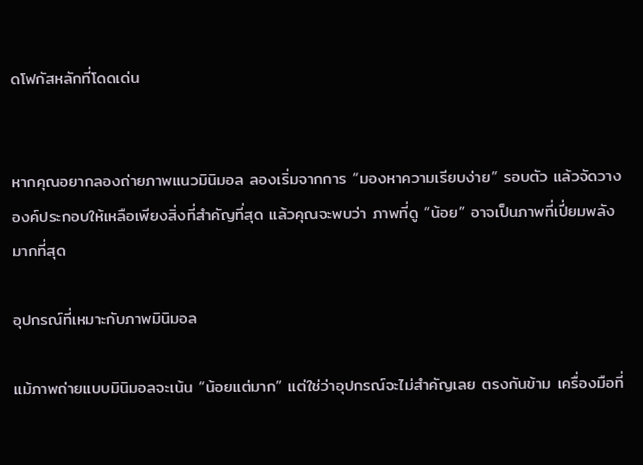ดโฟกัสหลักที่โดดเด่น


หากคุณอยากลองถ่ายภาพแนวมินิมอล ลองเริ่มจากการ “มองหาความเรียบง่าย” รอบตัว แล้วจัดวางองค์ประกอบให้เหลือเพียงสิ่งที่สำคัญที่สุด แล้วคุณจะพบว่า ภาพที่ดู “น้อย” อาจเป็นภาพที่เปี่ยมพลังมากที่สุด

อุปกรณ์ที่เหมาะกับภาพมินิมอล

แม้ภาพถ่ายแบบมินิมอลจะเน้น “น้อยแต่มาก” แต่ใช่ว่าอุปกรณ์จะไม่สำคัญเลย ตรงกันข้าม เครื่องมือที่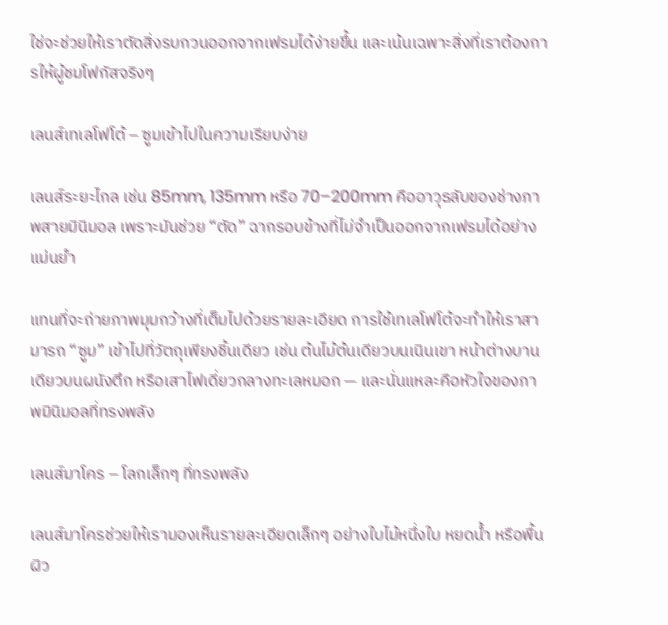ใช่จะช่วยให้เราตัดสิ่งรบกวนออกจากเฟรมได้ง่ายขึ้น และเน้นเฉพาะสิ่งที่เราต้องการให้ผู้ชมโฟกัสจริงๆ

เลนส์เทเลโฟโต้ – ซูมเข้าไปในความเรียบง่าย

เลนส์ระยะไกล เช่น 85mm, 135mm หรือ 70–200mm คืออาวุธลับของช่างภาพสายมินิมอล เพราะมันช่วย “ตัด” ฉากรอบข้างที่ไม่จำเป็นออกจากเฟรมได้อย่างแม่นยำ

แทนที่จะถ่ายภาพมุมกว้างที่เต็มไปด้วยรายละเอียด การใช้เทเลโฟโต้จะทำให้เราสามารถ “ซูม” เข้าไปที่วัตถุเพียงชิ้นเดียว เช่น ต้นไม้ต้นเดียวบนเนินเขา หน้าต่างบานเดียวบนผนังตึก หรือเสาไฟเดี่ยวกลางทะเลหมอก — และนั่นแหละคือหัวใจของภาพมินิมอลที่ทรงพลัง

เลนส์มาโคร – โลกเล็กๆ ที่ทรงพลัง

เลนส์มาโครช่วยให้เรามองเห็นรายละเอียดเล็กๆ อย่างใบไม้หนึ่งใบ หยดน้ำ หรือพื้นผิว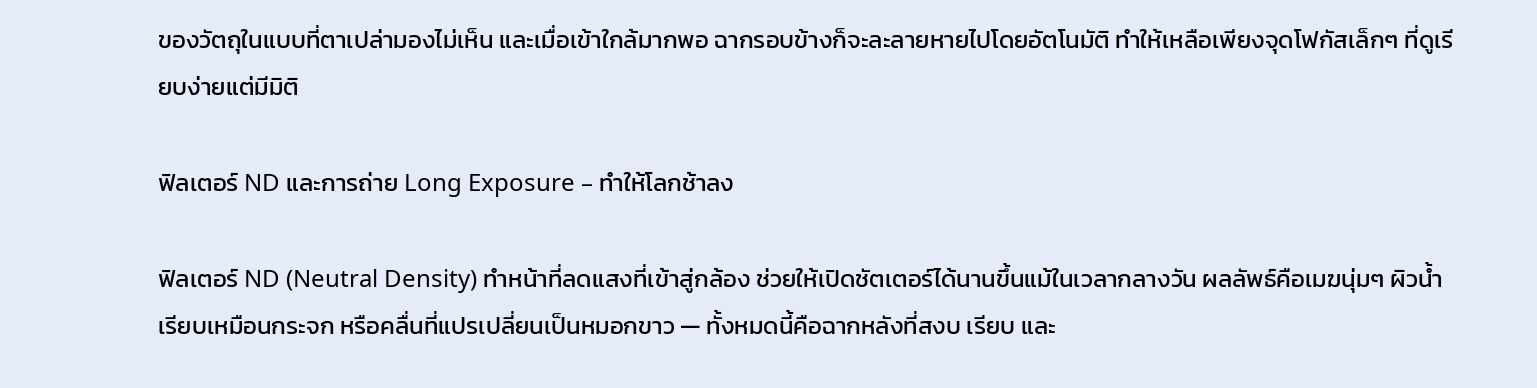ของวัตถุในแบบที่ตาเปล่ามองไม่เห็น และเมื่อเข้าใกล้มากพอ ฉากรอบข้างก็จะละลายหายไปโดยอัตโนมัติ ทำให้เหลือเพียงจุดโฟกัสเล็กๆ ที่ดูเรียบง่ายแต่มีมิติ

ฟิลเตอร์ ND และการถ่าย Long Exposure – ทำให้โลกช้าลง

ฟิลเตอร์ ND (Neutral Density) ทำหน้าที่ลดแสงที่เข้าสู่กล้อง ช่วยให้เปิดชัตเตอร์ได้นานขึ้นแม้ในเวลากลางวัน ผลลัพธ์คือเมฆนุ่มๆ ผิวน้ำเรียบเหมือนกระจก หรือคลื่นที่แปรเปลี่ยนเป็นหมอกขาว — ทั้งหมดนี้คือฉากหลังที่สงบ เรียบ และ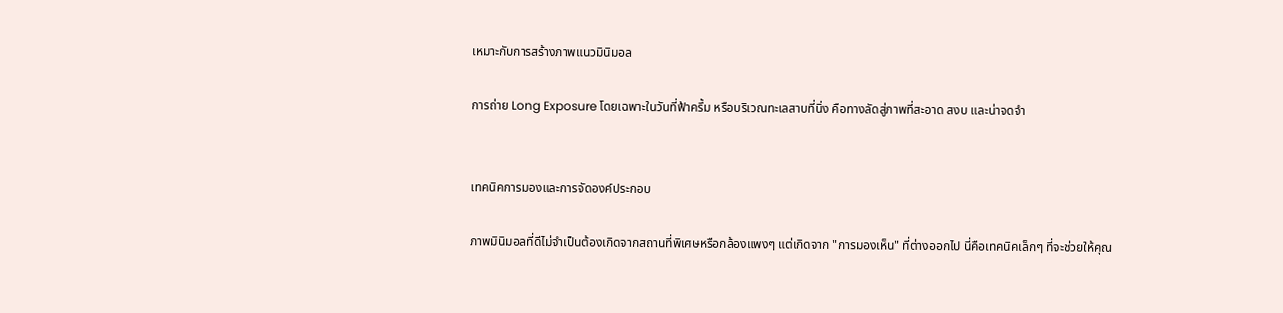เหมาะกับการสร้างภาพแนวมินิมอล

การถ่าย Long Exposure โดยเฉพาะในวันที่ฟ้าครึ้ม หรือบริเวณทะเลสาบที่นิ่ง คือทางลัดสู่ภาพที่สะอาด สงบ และน่าจดจำ


เทคนิคการมองและการจัดองค์ประกอบ

ภาพมินิมอลที่ดีไม่จำเป็นต้องเกิดจากสถานที่พิเศษหรือกล้องแพงๆ แต่เกิดจาก "การมองเห็น" ที่ต่างออกไป นี่คือเทคนิคเล็กๆ ที่จะช่วยให้คุณ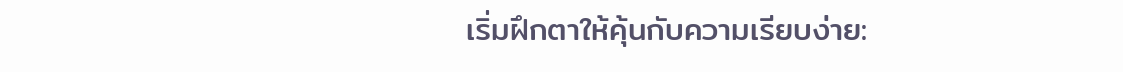เริ่มฝึกตาให้คุ้นกับความเรียบง่าย: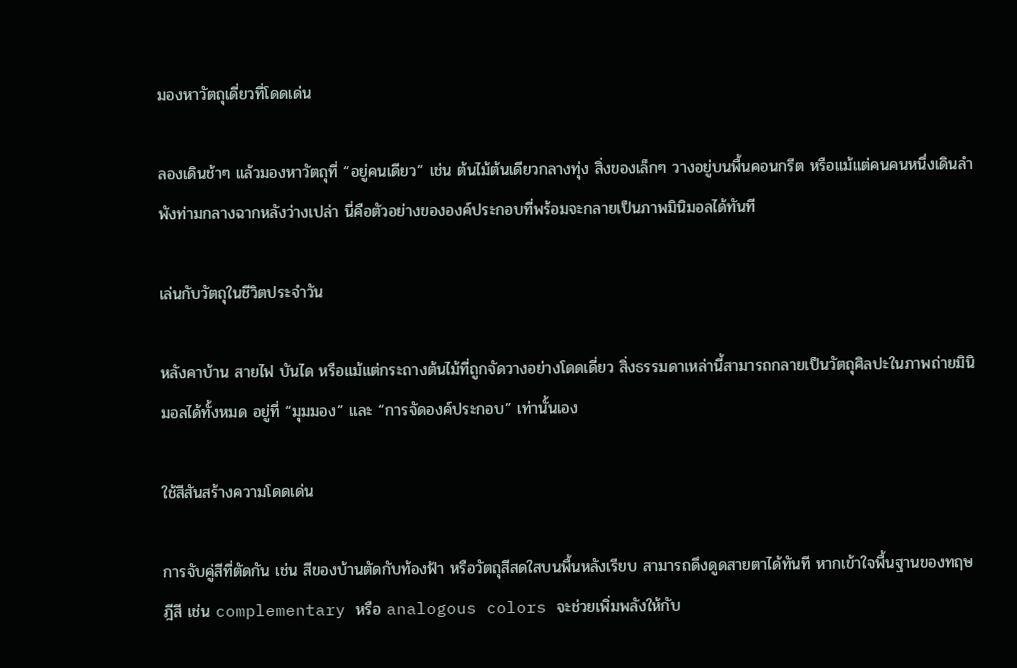มองหาวัตถุเดี่ยวที่โดดเด่น

ลองเดินช้าๆ แล้วมองหาวัตถุที่ “อยู่คนเดียว” เช่น ต้นไม้ต้นเดียวกลางทุ่ง สิ่งของเล็กๆ วางอยู่บนพื้นคอนกรีต หรือแม้แต่คนคนหนึ่งเดินลำพังท่ามกลางฉากหลังว่างเปล่า นี่คือตัวอย่างขององค์ประกอบที่พร้อมจะกลายเป็นภาพมินิมอลได้ทันที

เล่นกับวัตถุในชีวิตประจำวัน

หลังคาบ้าน สายไฟ บันได หรือแม้แต่กระถางต้นไม้ที่ถูกจัดวางอย่างโดดเดี่ยว สิ่งธรรมดาเหล่านี้สามารถกลายเป็นวัตถุศิลปะในภาพถ่ายมินิมอลได้ทั้งหมด อยู่ที่ “มุมมอง” และ “การจัดองค์ประกอบ” เท่านั้นเอง

ใช้สีสันสร้างความโดดเด่น

การจับคู่สีที่ตัดกัน เช่น สีของบ้านตัดกับท้องฟ้า หรือวัตถุสีสดใสบนพื้นหลังเรียบ สามารถดึงดูดสายตาได้ทันที หากเข้าใจพื้นฐานของทฤษฎีสี เช่น complementary หรือ analogous colors จะช่วยเพิ่มพลังให้กับ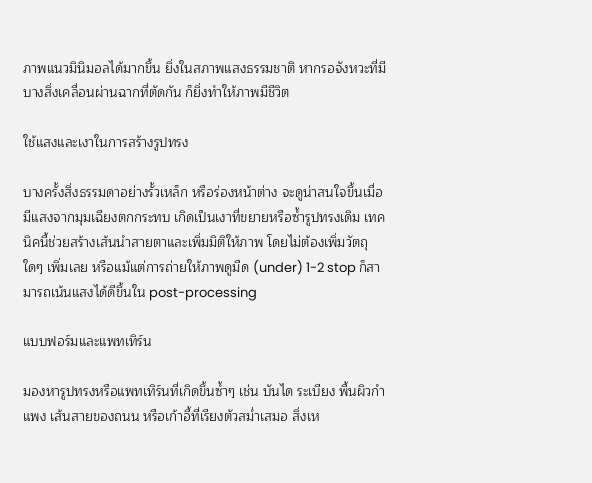ภาพแนวมินิมอลได้มากขึ้น ยิ่งในสภาพแสงธรรมชาติ หากรอจังหวะที่มีบางสิ่งเคลื่อนผ่านฉากที่ตัดกัน ก็ยิ่งทำให้ภาพมีชีวิต

ใช้แสงและเงาในการสร้างรูปทรง

บางครั้งสิ่งธรรมดาอย่างรั้วเหล็ก หรือร่องหน้าต่าง จะดูน่าสนใจขึ้นเมื่อมีแสงจากมุมเฉียงตกกระทบ เกิดเป็นเงาที่ขยายหรือซ้ำรูปทรงเดิม เทคนิคนี้ช่วยสร้างเส้นนำสายตาและเพิ่มมิติให้ภาพ โดยไม่ต้องเพิ่มวัตถุใดๆ เพิ่มเลย หรือแม้แต่การถ่ายให้ภาพดูมืด (under) 1-2 stop ก็สามารถเน้นแสงได้ดีขึ้นใน post-processing

แบบฟอร์มและแพทเทิร์น

มองหารูปทรงหรือแพทเทิร์นที่เกิดขึ้นซ้ำๆ เช่น บันได ระเบียง พื้นผิวกำแพง เส้นสายของถนน หรือเก้าอี้ที่เรียงตัวสม่ำเสมอ สิ่งเห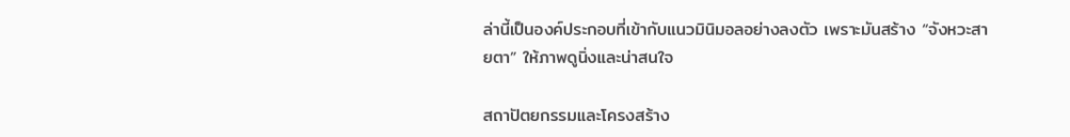ล่านี้เป็นองค์ประกอบที่เข้ากับแนวมินิมอลอย่างลงตัว เพราะมันสร้าง “จังหวะสายตา” ให้ภาพดูนิ่งและน่าสนใจ

สถาปัตยกรรมและโครงสร้าง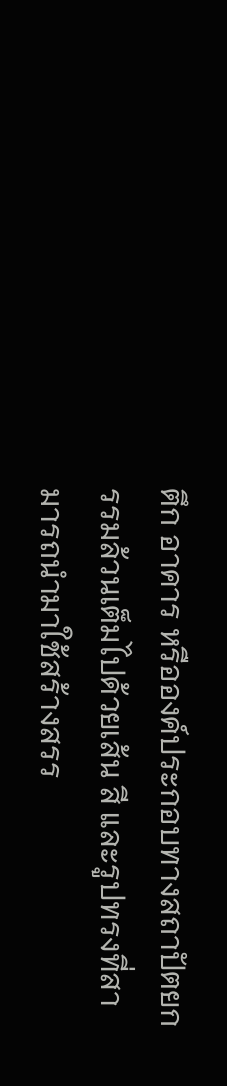ตึก อาคาร หรือองค์ประกอบทางสถาปัตยกรรมล้วนเต็มไปด้วยเส้น สี และรูปทรงที่สามารถนำมาใช้สร้างสรร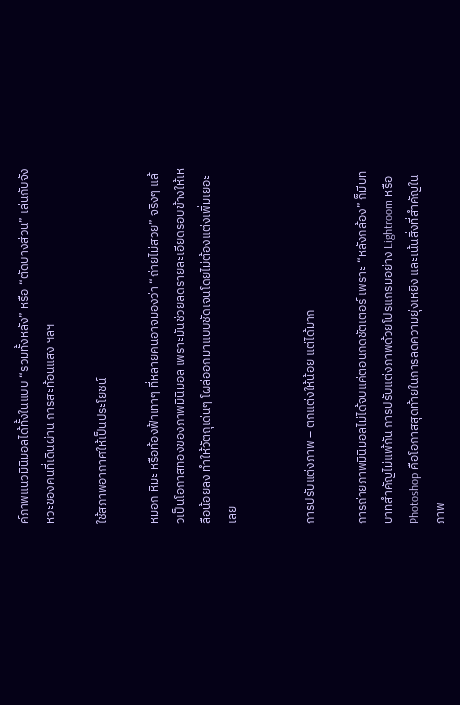ค์ภาพแนวมินิมอลได้ทั้งในแบบ “รวมทั้งหลัง” หรือ “ตัดบางส่วน” เล่นกับจังหวะของคนที่เดินผ่าน การสะท้อนแสง ฯลฯ

ใช้สภาพอากาศให้เป็นประโยชน์

หมอก หิมะ หรือท้องฟ้าเทาๆ ที่หลายคนอาจมองว่า “ถ่ายไม่สวย” จริงๆ แล้วเป็นโอกาสทองของภาพมินิมอล เพราะมันช่วยลดรายละเอียดรอบข้างให้เหลือน้อยลง ทำให้วัตถุเด่นๆ โผล่ออกมาแบบชัดเจนโดยไม่ต้องแต่งเพิ่มเยอะเลย


การปรับแต่งภาพ – ตกแต่งให้น้อย แต่ได้มาก

การถ่ายภาพมินิมอลไม่ได้จบแค่ตอนกดชัตเตอร์ เพราะ “หลังกล้อง” ก็มีบทบาทสำคัญไม่แพ้กัน การปรับแต่งภาพด้วยโปรแกรมอย่าง Lightroom หรือ Photoshop คือโอกาสสุดท้ายในการลดความยุ่งเหยิง และเน้นสิ่งที่สำคัญในภาพ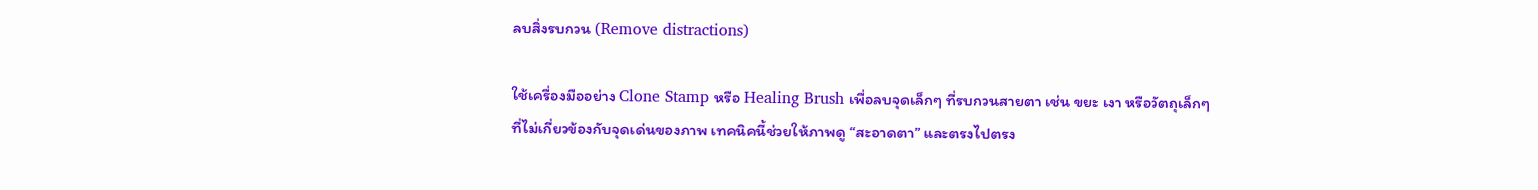ลบสิ่งรบกวน (Remove distractions)

ใช้เครื่องมืออย่าง Clone Stamp หรือ Healing Brush เพื่อลบจุดเล็กๆ ที่รบกวนสายตา เช่น ขยะ เงา หรือวัตถุเล็กๆ ที่ไม่เกี่ยวข้องกับจุดเด่นของภาพ เทคนิคนี้ช่วยให้ภาพดู “สะอาดตา” และตรงไปตรง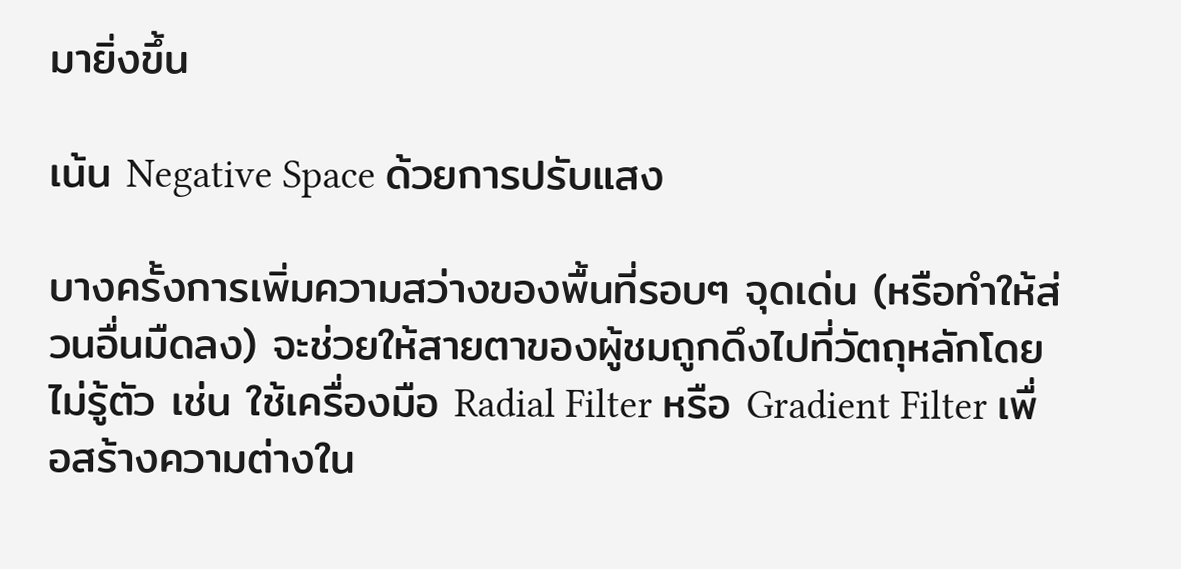มายิ่งขึ้น

เน้น Negative Space ด้วยการปรับแสง

บางครั้งการเพิ่มความสว่างของพื้นที่รอบๆ จุดเด่น (หรือทำให้ส่วนอื่นมืดลง) จะช่วยให้สายตาของผู้ชมถูกดึงไปที่วัตถุหลักโดยไม่รู้ตัว เช่น ใช้เครื่องมือ Radial Filter หรือ Gradient Filter เพื่อสร้างความต่างใน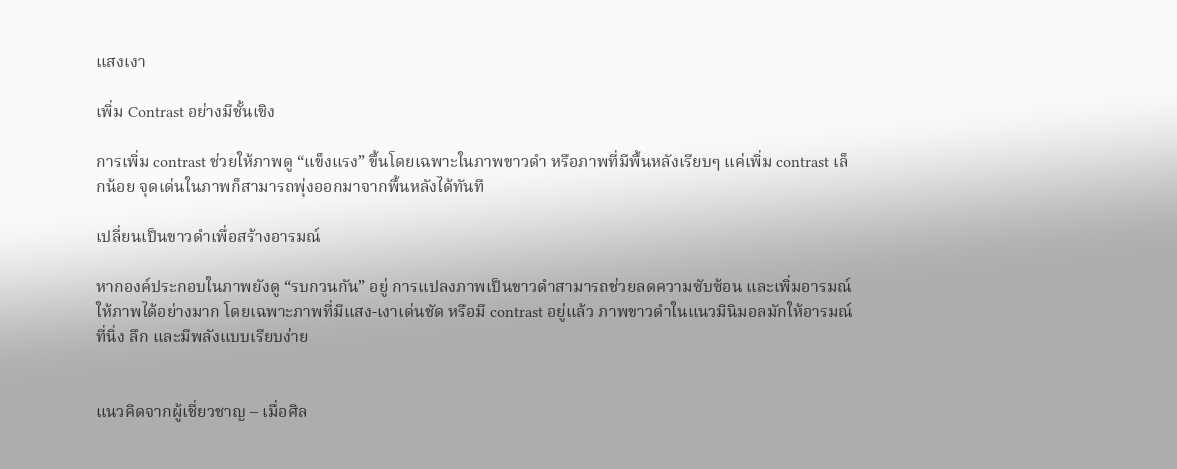แสงเงา

เพิ่ม Contrast อย่างมีชั้นเชิง

การเพิ่ม contrast ช่วยให้ภาพดู “แข็งแรง” ขึ้นโดยเฉพาะในภาพขาวดำ หรือภาพที่มีพื้นหลังเรียบๆ แค่เพิ่ม contrast เล็กน้อย จุดเด่นในภาพก็สามารถพุ่งออกมาจากพื้นหลังได้ทันที

เปลี่ยนเป็นขาวดำเพื่อสร้างอารมณ์

หากองค์ประกอบในภาพยังดู “รบกวนกัน” อยู่ การแปลงภาพเป็นขาวดำสามารถช่วยลดความซับซ้อน และเพิ่มอารมณ์ให้ภาพได้อย่างมาก โดยเฉพาะภาพที่มีแสง-เงาเด่นชัด หรือมี contrast อยู่แล้ว ภาพขาวดำในแนวมินิมอลมักให้อารมณ์ที่นิ่ง ลึก และมีพลังแบบเรียบง่าย


แนวคิดจากผู้เชี่ยวชาญ – เมื่อศิล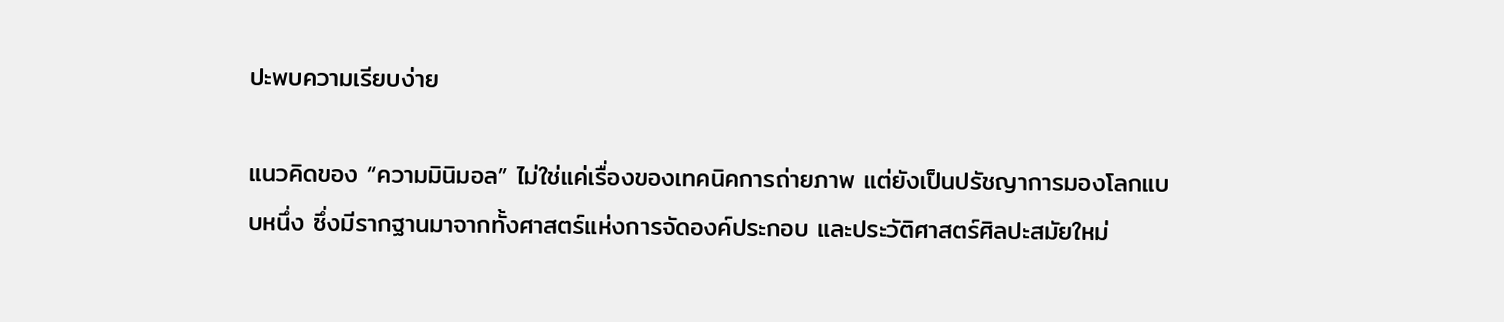ปะพบความเรียบง่าย

แนวคิดของ “ความมินิมอล” ไม่ใช่แค่เรื่องของเทคนิคการถ่ายภาพ แต่ยังเป็นปรัชญาการมองโลกแบบหนึ่ง ซึ่งมีรากฐานมาจากทั้งศาสตร์แห่งการจัดองค์ประกอบ และประวัติศาสตร์ศิลปะสมัยใหม่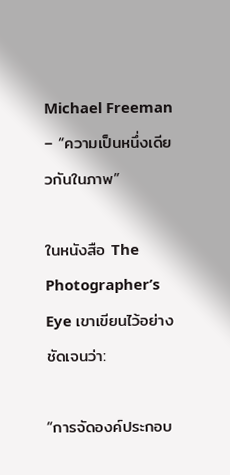Michael Freeman – “ความเป็นหนึ่งเดียวกันในภาพ”

ในหนังสือ The Photographer’s Eye เขาเขียนไว้อย่างชัดเจนว่า:

“การจัดองค์ประกอบ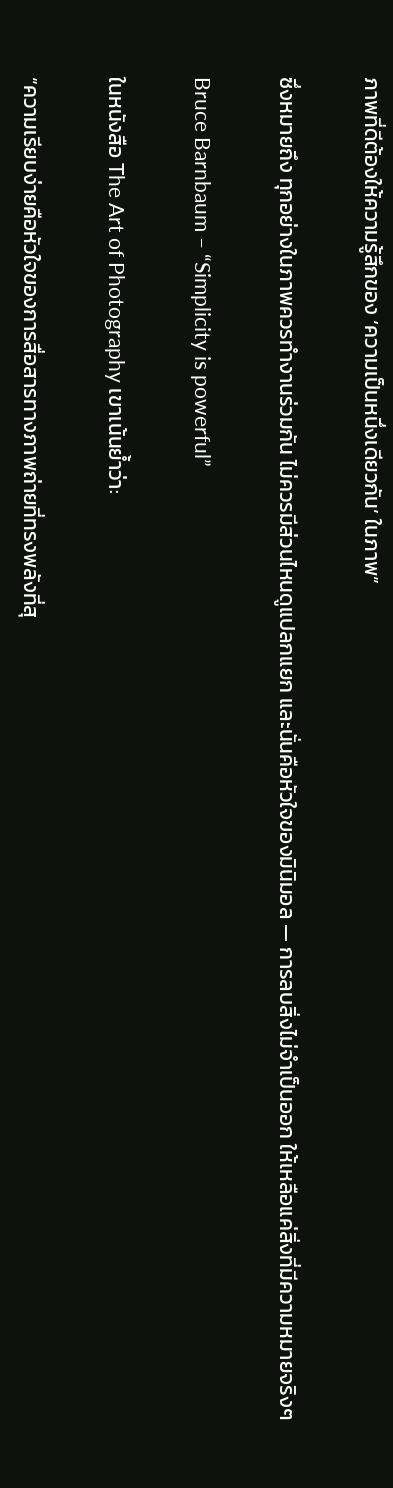ภาพที่ดีต้องให้ความรู้สึกของ ‘ความเป็นหนึ่งเดียวกัน’ ในภาพ”

ซึ่งหมายถึง ทุกอย่างในภาพควรทำงานร่วมกัน ไม่ควรมีส่วนไหนดูแปลกแยก และนั่นคือหัวใจของมินิมอล — การลบสิ่งไม่จำเป็นออก ให้เหลือแค่สิ่งที่มีความหมายจริงๆ

Bruce Barnbaum – “Simplicity is powerful”

ในหนังสือ The Art of Photography เขาเน้นย้ำว่า:

“ความเรียบง่ายคือหัวใจของการสื่อสารทางภาพถ่ายที่ทรงพลังที่สุ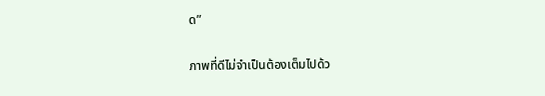ด”

ภาพที่ดีไม่จำเป็นต้องเต็มไปด้ว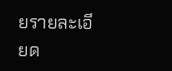ยรายละเอียด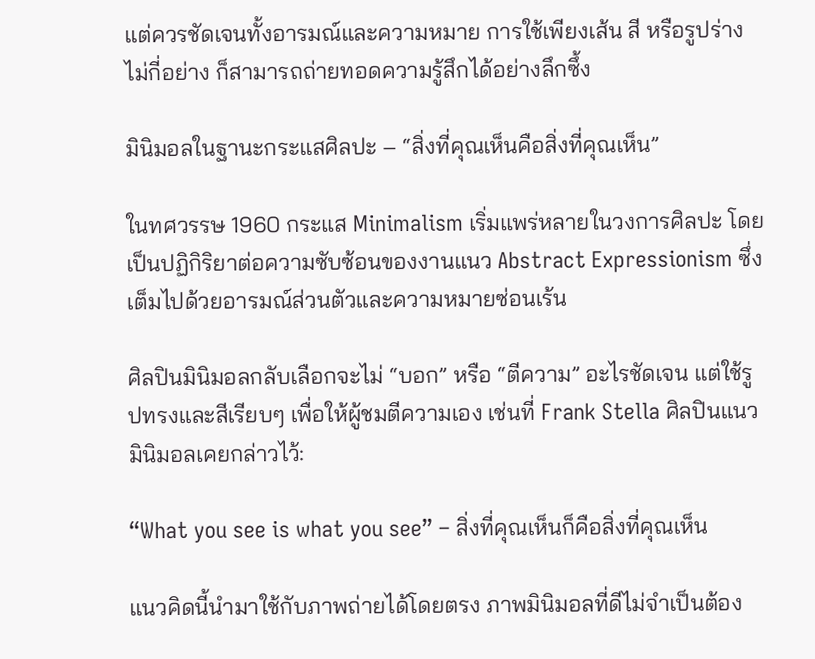แต่ควรชัดเจนทั้งอารมณ์และความหมาย การใช้เพียงเส้น สี หรือรูปร่างไม่กี่อย่าง ก็สามารถถ่ายทอดความรู้สึกได้อย่างลึกซึ้ง

มินิมอลในฐานะกระแสศิลปะ – “สิ่งที่คุณเห็นคือสิ่งที่คุณเห็น”

ในทศวรรษ 1960 กระแส Minimalism เริ่มแพร่หลายในวงการศิลปะ โดยเป็นปฏิกิริยาต่อความซับซ้อนของงานแนว Abstract Expressionism ซึ่งเต็มไปด้วยอารมณ์ส่วนตัวและความหมายซ่อนเร้น

ศิลปินมินิมอลกลับเลือกจะไม่ “บอก” หรือ “ตีความ” อะไรชัดเจน แต่ใช้รูปทรงและสีเรียบๆ เพื่อให้ผู้ชมตีความเอง เช่นที่ Frank Stella ศิลปินแนวมินิมอลเคยกล่าวไว้:

“What you see is what you see” – สิ่งที่คุณเห็นก็คือสิ่งที่คุณเห็น

แนวคิดนี้นำมาใช้กับภาพถ่ายได้โดยตรง ภาพมินิมอลที่ดีไม่จำเป็นต้อง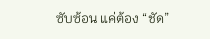ซับซ้อน แค่ต้อง “ชัด”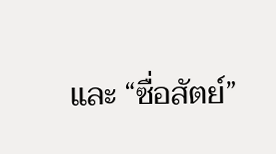และ “ซื่อสัตย์”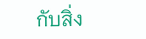กับสิ่ง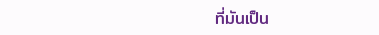ที่มันเป็น